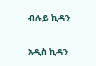ብሉይ ኪዳን

አዲስ ኪዳን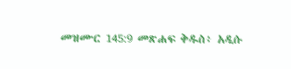መዝሙር 145:9 መጽሐፍ ቅዱስ፥ አዲሱ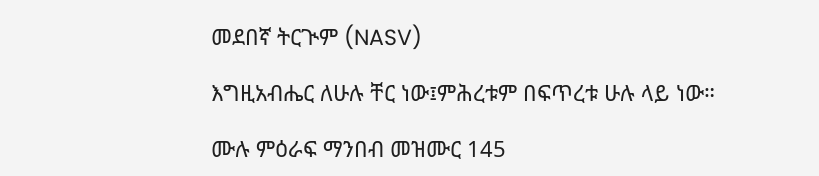መደበኛ ትርጒም (NASV)

እግዚአብሔር ለሁሉ ቸር ነው፤ምሕረቱም በፍጥረቱ ሁሉ ላይ ነው።

ሙሉ ምዕራፍ ማንበብ መዝሙር 145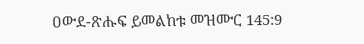ዐውደ-ጽሑፍ ይመልከቱ መዝሙር 145:9